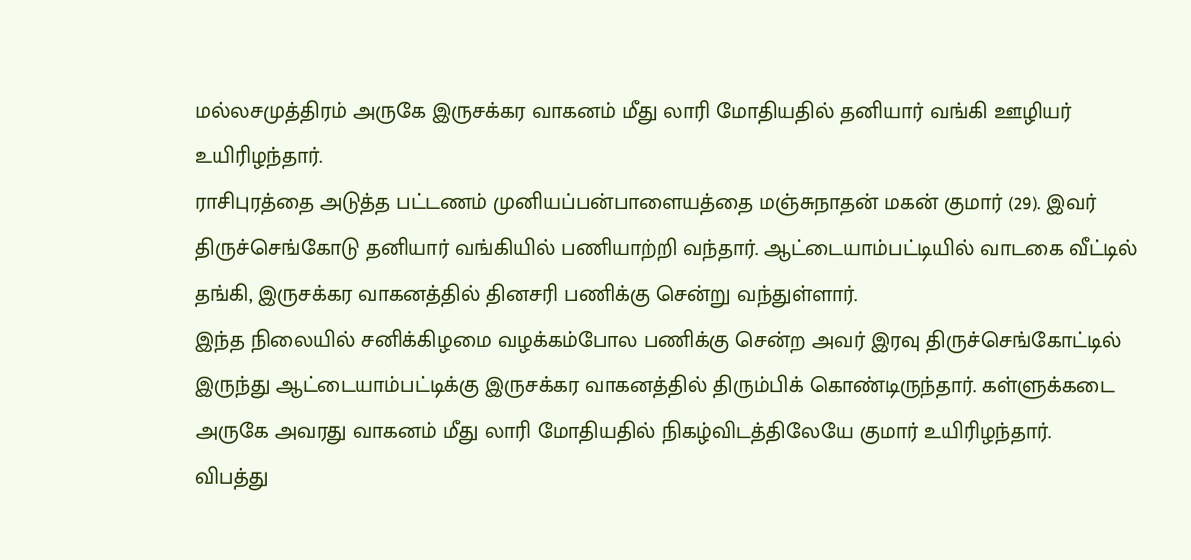மல்லசமுத்திரம் அருகே இருசக்கர வாகனம் மீது லாரி மோதியதில் தனியார் வங்கி ஊழியர் உயிரிழந்தார்.
ராசிபுரத்தை அடுத்த பட்டணம் முனியப்பன்பாளையத்தை மஞ்சுநாதன் மகன் குமார் (29). இவர் திருச்செங்கோடு தனியார் வங்கியில் பணியாற்றி வந்தார். ஆட்டையாம்பட்டியில் வாடகை வீட்டில் தங்கி, இருசக்கர வாகனத்தில் தினசரி பணிக்கு சென்று வந்துள்ளார்.
இந்த நிலையில் சனிக்கிழமை வழக்கம்போல பணிக்கு சென்ற அவர் இரவு திருச்செங்கோட்டில் இருந்து ஆட்டையாம்பட்டிக்கு இருசக்கர வாகனத்தில் திரும்பிக் கொண்டிருந்தார். கள்ளுக்கடை அருகே அவரது வாகனம் மீது லாரி மோதியதில் நிகழ்விடத்திலேயே குமார் உயிரிழந்தார்.
விபத்து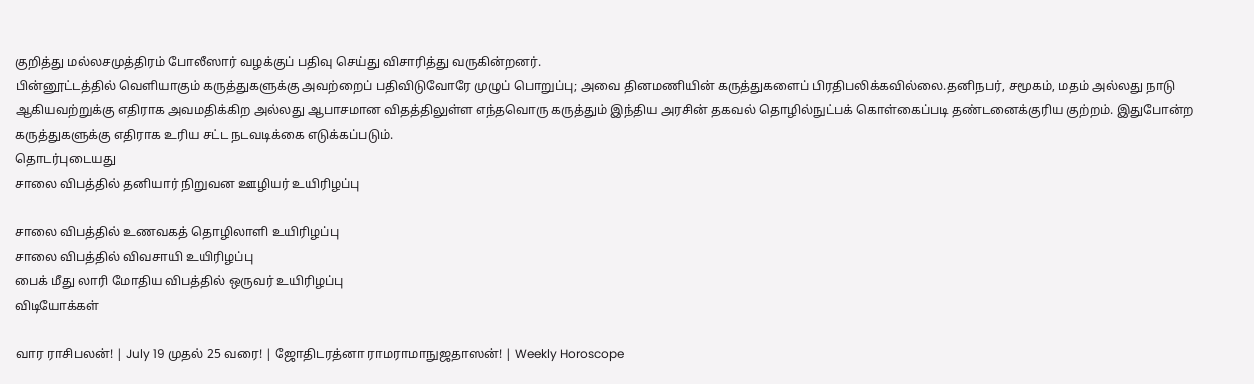குறித்து மல்லசமுத்திரம் போலீஸார் வழக்குப் பதிவு செய்து விசாரித்து வருகின்றனர்.
பின்னூட்டத்தில் வெளியாகும் கருத்துகளுக்கு அவற்றைப் பதிவிடுவோரே முழுப் பொறுப்பு; அவை தினமணியின் கருத்துகளைப் பிரதிபலிக்கவில்லை.தனிநபர், சமூகம், மதம் அல்லது நாடு ஆகியவற்றுக்கு எதிராக அவமதிக்கிற அல்லது ஆபாசமான விதத்திலுள்ள எந்தவொரு கருத்தும் இந்திய அரசின் தகவல் தொழில்நுட்பக் கொள்கைப்படி தண்டனைக்குரிய குற்றம். இதுபோன்ற கருத்துகளுக்கு எதிராக உரிய சட்ட நடவடிக்கை எடுக்கப்படும்.
தொடர்புடையது
சாலை விபத்தில் தனியார் நிறுவன ஊழியர் உயிரிழப்பு

சாலை விபத்தில் உணவகத் தொழிலாளி உயிரிழப்பு
சாலை விபத்தில் விவசாயி உயிரிழப்பு
பைக் மீது லாரி மோதிய விபத்தில் ஒருவர் உயிரிழப்பு
விடியோக்கள்

வார ராசிபலன்! | July 19 முதல் 25 வரை! | ஜோதிடரத்னா ராமராமாநுஜதாஸன்! | Weekly Horoscope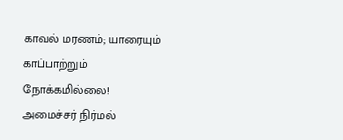காவல் மரணம்; யாரையும் காப்பாற்றும் நோக்கமில்லை! அமைச்சர் நிர்மல்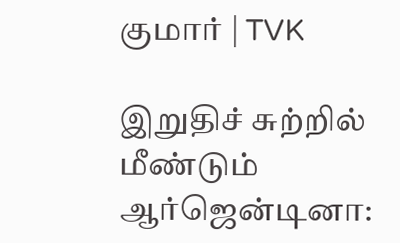குமார் | TVK

இறுதிச் சுற்றில் மீண்டும் ஆர்ஜென்டினா: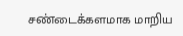சண்டைக்களமாக மாறிய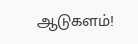ஆடுகளம்!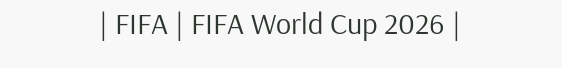| FIFA | FIFA World Cup 2026 |